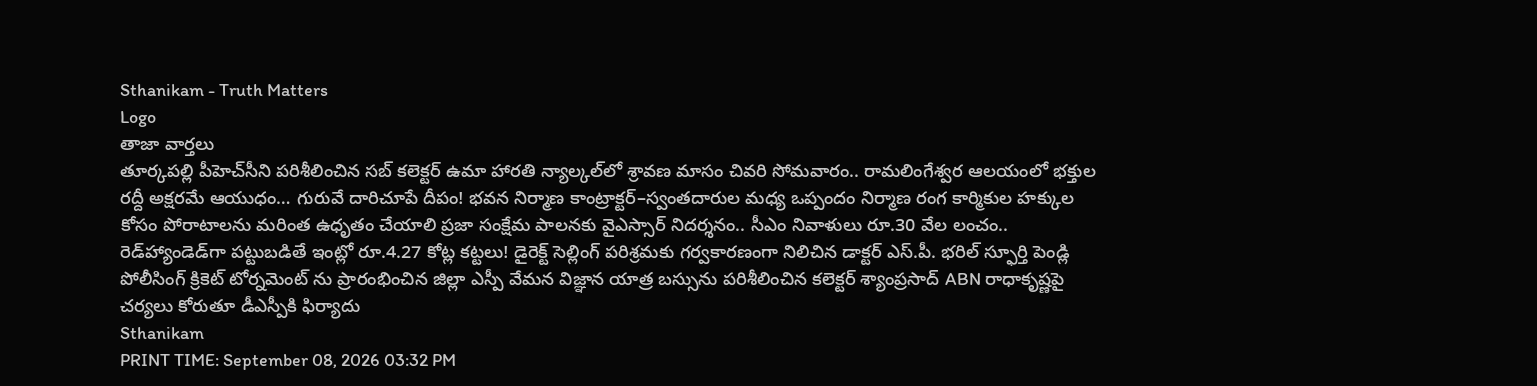Sthanikam - Truth Matters
Logo
తాజా వార్తలు
తూర్కపల్లి పీహెచ్‌సీని పరిశీలించిన సబ్‌ కలెక్టర్ ఉమా హారతి న్యాల్కల్‌లో శ్రావణ మాసం చివరి సోమవారం.. రామలింగేశ్వర ఆలయంలో భక్తుల రద్దీ అక్షరమే ఆయుధం… గురువే దారిచూపే దీపం! భవన నిర్మాణ కాంట్రాక్టర్‌–స్వంతదారుల మధ్య ఒప్పందం నిర్మాణ రంగ కార్మికుల హక్కుల కోసం పోరాటాలను మరింత ఉధృతం చేయాలి ప్రజా సంక్షేమ పాలనకు వైఎస్సార్‌ నిదర్శనం.. సీఎం నివాళులు రూ.30 వేల లంచం.. రెడ్‌హ్యాండెడ్‌గా పట్టుబడితే ఇంట్లో రూ.4.27 కోట్ల కట్టలు! డైరెక్ట్ సెల్లింగ్ పరిశ్రమకు గర్వకారణంగా నిలిచిన డాక్టర్ ఎస్.పీ. భరిల్ స్ఫూర్తి పెండ్లి పోలీసింగ్ క్రికెట్ టోర్నమెంట్ ను ప్రారంభించిన జిల్లా ఎస్పీ వేమన విజ్ఞాన యాత్ర బస్సును పరిశీలించిన కలెక్టర్ శ్యాంప్రసాద్ ABN రాధాకృష్ణపై చర్యలు కోరుతూ డీఎస్పీకి ఫిర్యాదు
Sthanikam
PRINT TIME: September 08, 2026 03:32 PM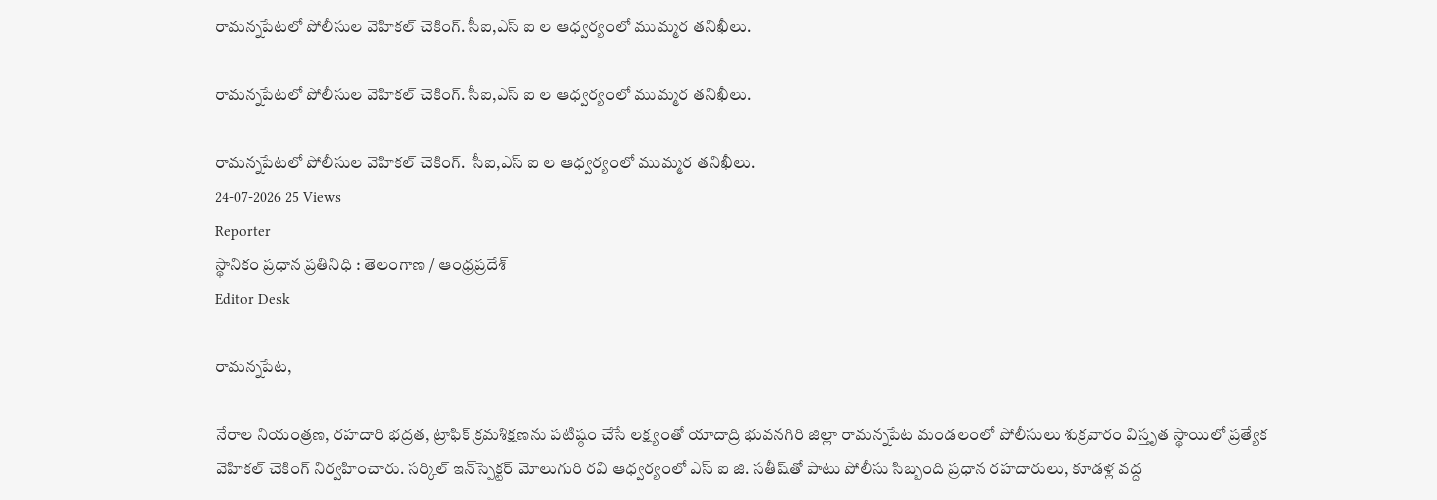రామన్నపేటలో పోలీసుల వెహికల్ చెకింగ్. సీఐ,ఎస్ ఐ ల ఆధ్వర్యంలో ముమ్మర తనిఖీలు.

రామన్నపేటలో పోలీసుల వెహికల్ చెకింగ్. సీఐ,ఎస్ ఐ ల ఆధ్వర్యంలో ముమ్మర తనిఖీలు.

రామన్నపేటలో పోలీసుల వెహికల్ చెకింగ్.  సీఐ,ఎస్ ఐ ల ఆధ్వర్యంలో ముమ్మర తనిఖీలు.
24-07-2026 25 Views
Reporter
స్థానికం ప్రధాన ప్రతినిధి : తెలంగాణ / ఆంధ్రప్రదేశ్
Editor Desk

రామన్నపేట,

నేరాల నియంత్రణ, రహదారి భద్రత, ట్రాఫిక్ క్రమశిక్షణను పటిష్ఠం చేసే లక్ష్యంతో యాదాద్రి భువనగిరి జిల్లా రామన్నపేట మండలంలో పోలీసులు శుక్రవారం విస్తృత స్థాయిలో ప్రత్యేక వెహికల్ చెకింగ్ నిర్వహించారు. సర్కిల్ ఇన్‌స్పెక్టర్ మోలుగురి రవి ఆధ్వర్యంలో ఎస్ ఐ జి. సతీష్‌తో పాటు పోలీసు సిబ్బంది ప్రధాన రహదారులు, కూడళ్ల వద్ద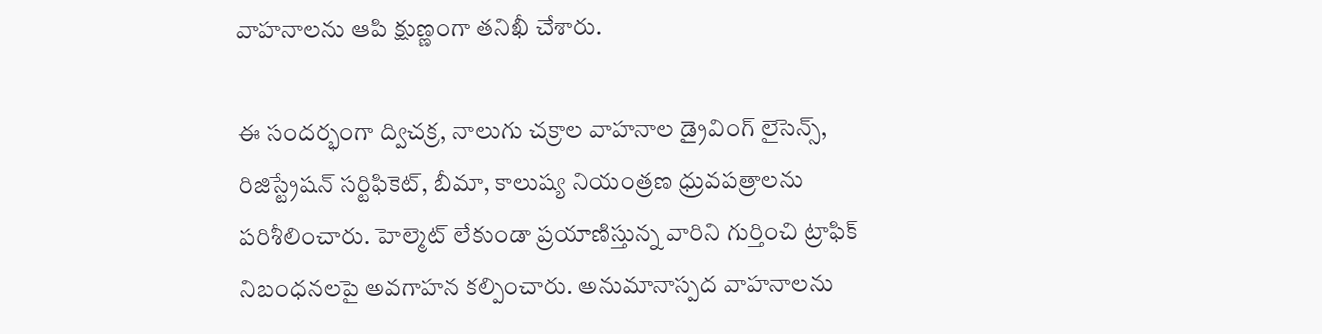వాహనాలను ఆపి క్షుణ్ణంగా తనిఖీ చేశారు.

ఈ సందర్భంగా ద్విచక్ర, నాలుగు చక్రాల వాహనాల డ్రైవింగ్ లైసెన్స్, రిజిస్ట్రేషన్ సర్టిఫికెట్, బీమా, కాలుష్య నియంత్రణ ధ్రువపత్రాలను పరిశీలించారు. హెల్మెట్ లేకుండా ప్రయాణిస్తున్న వారిని గుర్తించి ట్రాఫిక్ నిబంధనలపై అవగాహన కల్పించారు. అనుమానాస్పద వాహనాలను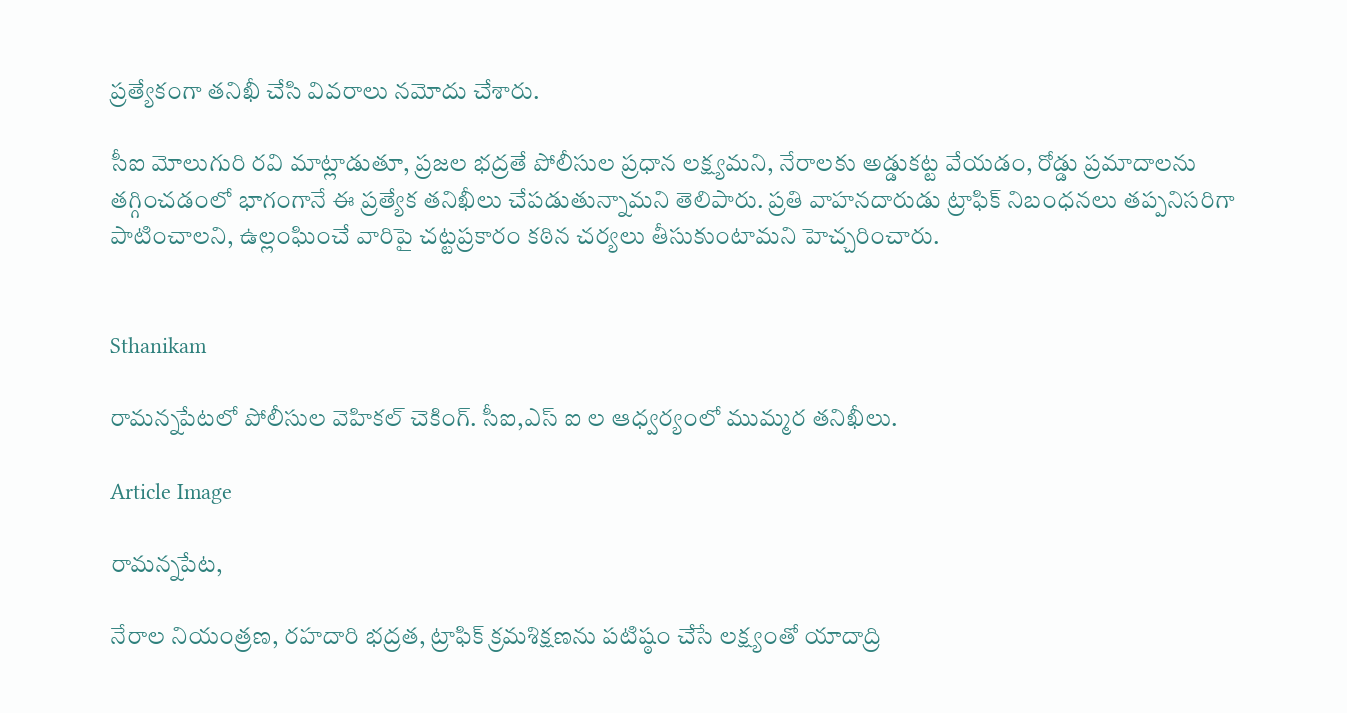ప్రత్యేకంగా తనిఖీ చేసి వివరాలు నమోదు చేశారు.

సీఐ మోలుగురి రవి మాట్లాడుతూ, ప్రజల భద్రతే పోలీసుల ప్రధాన లక్ష్యమని, నేరాలకు అడ్డుకట్ట వేయడం, రోడ్డు ప్రమాదాలను తగ్గించడంలో భాగంగానే ఈ ప్రత్యేక తనిఖీలు చేపడుతున్నామని తెలిపారు. ప్రతి వాహనదారుడు ట్రాఫిక్ నిబంధనలు తప్పనిసరిగా పాటించాలని, ఉల్లంఘించే వారిపై చట్టప్రకారం కఠిన చర్యలు తీసుకుంటామని హెచ్చరించారు.


Sthanikam

రామన్నపేటలో పోలీసుల వెహికల్ చెకింగ్. సీఐ,ఎస్ ఐ ల ఆధ్వర్యంలో ముమ్మర తనిఖీలు.

Article Image

రామన్నపేట,

నేరాల నియంత్రణ, రహదారి భద్రత, ట్రాఫిక్ క్రమశిక్షణను పటిష్ఠం చేసే లక్ష్యంతో యాదాద్రి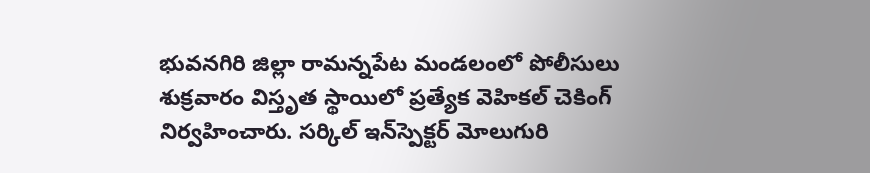భువనగిరి జిల్లా రామన్నపేట మండలంలో పోలీసులు శుక్రవారం విస్తృత స్థాయిలో ప్రత్యేక వెహికల్ చెకింగ్ నిర్వహించారు. సర్కిల్ ఇన్‌స్పెక్టర్ మోలుగురి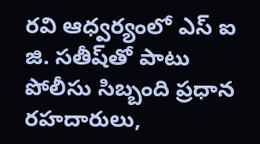రవి ఆధ్వర్యంలో ఎస్ ఐ జి. సతీష్‌తో పాటు పోలీసు సిబ్బంది ప్రధాన రహదారులు,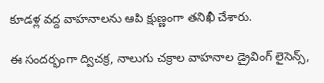కూడళ్ల వద్ద వాహనాలను ఆపి క్షుణ్ణంగా తనిఖీ చేశారు.

ఈ సందర్భంగా ద్విచక్ర, నాలుగు చక్రాల వాహనాల డ్రైవింగ్ లైసెన్స్,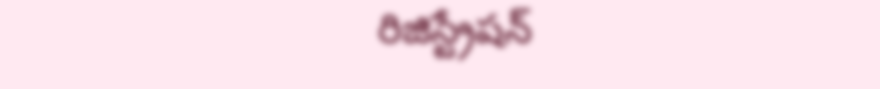రిజిస్ట్రేషన్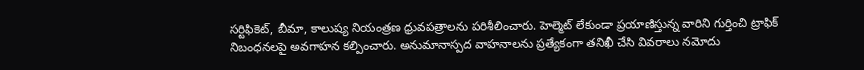సర్టిఫికెట్, బీమా, కాలుష్య నియంత్రణ ధ్రువపత్రాలను పరిశీలించారు. హెల్మెట్ లేకుండా ప్రయాణిస్తున్న వారిని గుర్తించి ట్రాఫిక్ నిబంధనలపై అవగాహన కల్పించారు. అనుమానాస్పద వాహనాలను ప్రత్యేకంగా తనిఖీ చేసి వివరాలు నమోదు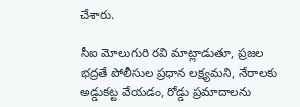చేశారు.

సీఐ మోలుగురి రవి మాట్లాడుతూ, ప్రజల భద్రతే పోలీసుల ప్రధాన లక్ష్యమని, నేరాలకు అడ్డుకట్ట వేయడం, రోడ్డు ప్రమాదాలను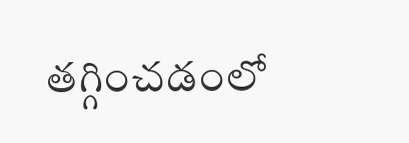తగ్గించడంలో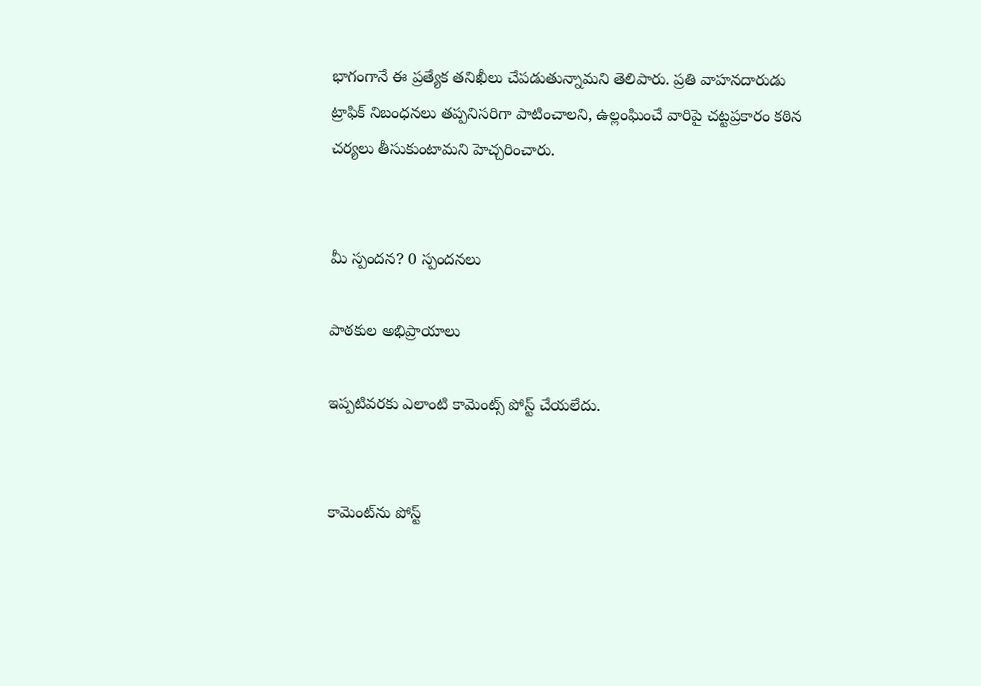భాగంగానే ఈ ప్రత్యేక తనిఖీలు చేపడుతున్నామని తెలిపారు. ప్రతి వాహనదారుడు ట్రాఫిక్ నిబంధనలు తప్పనిసరిగా పాటించాలని, ఉల్లంఘించే వారిపై చట్టప్రకారం కఠిన చర్యలు తీసుకుంటామని హెచ్చరించారు.


మీ స్పందన? 0 స్పందనలు

పాఠకుల అభిప్రాయాలు

ఇప్పటివరకు ఎలాంటి కామెంట్స్ పోస్ట్ చేయలేదు.


కామెంట్‌ను పోస్ట్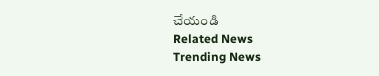చేయండి
Related News
Trending News